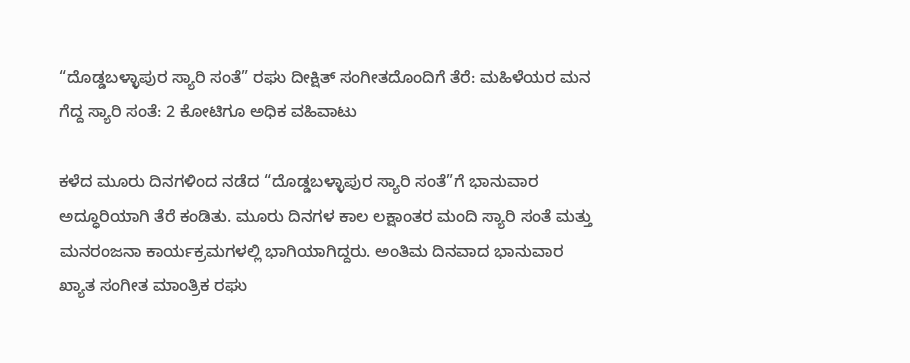“ದೊಡ್ಡಬಳ್ಳಾಪುರ ಸ್ಯಾರಿ ಸಂತೆ” ರಘು ದೀಕ್ಷಿತ್ ಸಂಗೀತದೊಂದಿಗೆ ತೆರೆ: ಮಹಿಳೆಯರ ಮನ ಗೆದ್ದ ಸ್ಯಾರಿ ಸಂತೆ: 2 ಕೋಟಿಗೂ ಅಧಿಕ ವಹಿವಾಟು

ಕಳೆದ ಮೂರು ದಿನಗಳಿಂದ ನಡೆದ “ದೊಡ್ಡಬಳ್ಳಾಪುರ ಸ್ಯಾರಿ ಸಂತೆ”ಗೆ ಭಾನುವಾರ ಅದ್ಧೂರಿಯಾಗಿ ತೆರೆ ಕಂಡಿತು. ಮೂರು ದಿನಗಳ ಕಾಲ ಲಕ್ಷಾಂತರ ಮಂದಿ ಸ್ಯಾರಿ ಸಂತೆ ಮತ್ತು ಮನರಂಜನಾ ಕಾರ್ಯಕ್ರಮಗಳಲ್ಲಿ ಭಾಗಿಯಾಗಿದ್ದರು. ಅಂತಿಮ ದಿನವಾದ ಭಾನುವಾರ ಖ್ಯಾತ ಸಂಗೀತ ಮಾಂತ್ರಿಕ ರಘು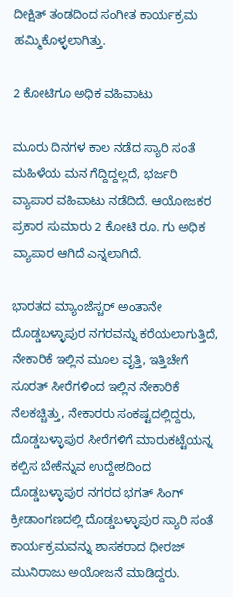ದೀಕ್ಷಿತ್ ತಂಡದಿಂದ ಸಂಗೀತ ಕಾರ್ಯಕ್ರಮ ಹಮ್ಮಿಕೊಳ್ಳಲಾಗಿತ್ತು.

2 ಕೋಟಿಗೂ ಅಧಿಕ ವಹಿವಾಟು

ಮೂರು ದಿನಗಳ ಕಾಲ ನಡೆದ ಸ್ಯಾರಿ ಸಂತೆ ಮಹಿಳೆಯ ಮನ ಗೆದ್ದಿದ್ದಲ್ಲದೆ, ಭರ್ಜರಿ ವ್ಯಾಪಾರ ವಹಿವಾಟು ನಡೆದಿದೆ. ಆಯೋಜಕರ ಪ್ರಕಾರ ಸುಮಾರು 2 ಕೋಟಿ ರೂ. ಗು ಅಧಿಕ ವ್ಯಾಪಾರ ಆಗಿದೆ ಎನ್ನಲಾಗಿದೆ.

ಭಾರತದ ಮ್ಯಾಂಜೆಸ್ಚರ್ ಅಂತಾನೇ ದೊಡ್ಡಬಳ್ಳಾಪುರ ನಗರವನ್ನು ಕರೆಯಲಾಗುತ್ತಿದೆ, ನೇಕಾರಿಕೆ ಇಲ್ಲಿನ ಮೂಲ ವೃತ್ತಿ, ಇತ್ತಿಚೇಗೆ ಸೂರತ್ ಸೀರೆಗಳಿಂದ ಇಲ್ಲಿನ ನೇಕಾರಿಕೆ ನೆಲಕಚ್ಚಿತ್ತು, ನೇಕಾರರು ಸಂಕಷ್ಟದಲ್ಲಿದ್ದರು, ದೊಡ್ಡಬಳ್ಳಾಪುರ ಸೀರೆಗಳಿಗೆ ಮಾರುಕಟ್ಟೆಯನ್ನ ಕಲ್ಪಿಸ ಬೇಕೆನ್ನುವ ಉದ್ದೇಶದಿಂದ ದೊಡ್ಡಬಳ್ಳಾಪುರ ನಗರದ ಭಗತ್ ಸಿಂಗ್ ಕ್ರೀಡಾಂಗಣದಲ್ಲಿ ದೊಡ್ಡಬಳ್ಳಾಪುರ ಸ್ಯಾರಿ ಸಂತೆ ಕಾರ್ಯಕ್ರಮವನ್ನು ಶಾಸಕರಾದ ಧೀರಜ್ ಮುನಿರಾಜು ಅಯೋಜನೆ ಮಾಡಿದ್ದರು.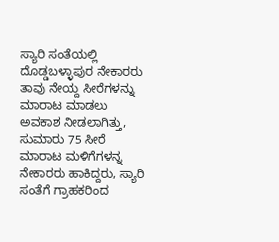ಸ್ಯಾರಿ ಸಂತೆಯಲ್ಲಿ ದೊಡ್ಡಬಳ್ಳಾಪುರ ನೇಕಾರರು ತಾವು ನೇಯ್ದ ಸೀರೆಗಳನ್ನು ಮಾರಾಟ ಮಾಡಲು ಅವಕಾಶ ನೀಡಲಾಗಿತ್ತು, ಸುಮಾರು 75 ಸೀರೆ ಮಾರಾಟ ಮಳಿಗೆಗಳನ್ನ ನೇಕಾರರು ಹಾಕಿದ್ದರು, ಸ್ಯಾರಿ ಸಂತೆಗೆ ಗ್ರಾಹಕರಿಂದ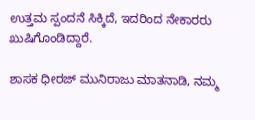ಉತ್ತಮ ಸ್ಪಂದನೆ ಸಿಕ್ಕಿದೆ, ಇದರಿಂದ ನೇಕಾರರು ಖುಷಿಗೊಂಡಿದ್ದಾರೆ.

ಶಾಸಕ ಧೀರಜ್ ಮುನಿರಾಜು ಮಾತನಾಡಿ, ನಮ್ಮ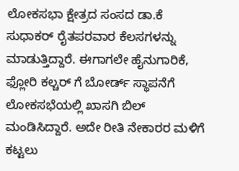ಲೋಕಸಭಾ ಕ್ಷೇತ್ರದ ಸಂಸದ ಡಾ.ಕೆ ಸುಧಾಕರ್ ರೈತಪರವಾರ ಕೆಲಸಗಳನ್ನು ಮಾಡುತ್ತಿದ್ದಾರೆ. ಈಗಾಗಲೇ ಹೈನುಗಾರಿಕೆ, ಫ್ಲೋರಿ ಕಲ್ಚರ್ ಗೆ ಬೋರ್ಡ್ ಸ್ಥಾಪನೆಗೆ ಲೋಕಸಭೆಯಲ್ಲಿ ಖಾಸಗಿ ಬಿಲ್ ಮಂಡಿಸಿದ್ದಾರೆ. ಅದೇ ರೀತಿ ನೇಕಾರರ ಮಳಿಗೆ ಕಟ್ಟಲು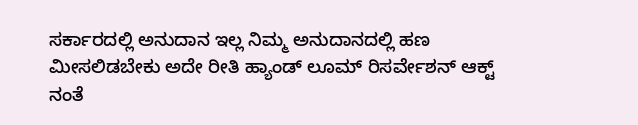ಸರ್ಕಾರದಲ್ಲಿ ಅನುದಾನ ಇಲ್ಲ ನಿಮ್ಮ ಅನುದಾನದಲ್ಲಿ ಹಣ ಮೀಸಲಿಡಬೇಕು ಅದೇ ರೀತಿ ಹ್ಯಾಂಡ್ ಲೂಮ್ ರಿಸರ್ವೇಶನ್ ಆಕ್ಟ್ ನಂತೆ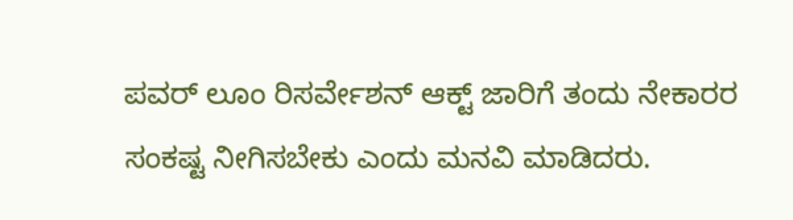ಪವರ್ ಲೂಂ ರಿಸರ್ವೇಶನ್ ಆಕ್ಟ್ ಜಾರಿಗೆ ತಂದು ನೇಕಾರರ ಸಂಕಷ್ಟ ನೀಗಿಸಬೇಕು ಎಂದು ಮನವಿ ಮಾಡಿದರು.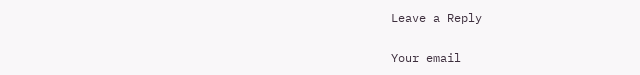Leave a Reply

Your email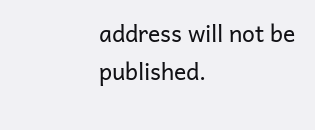address will not be published.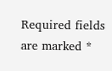Required fields are marked *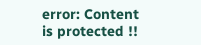error: Content is protected !!